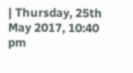| Thursday, 25th May 2017, 10:40 pm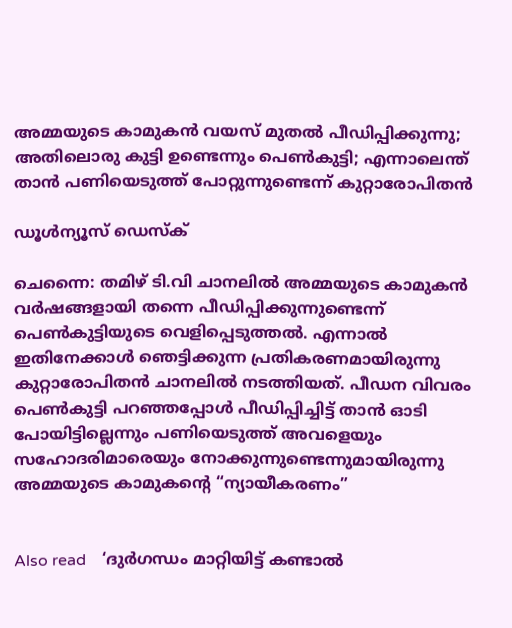അമ്മയുടെ കാമുകന്‍ വയസ് മുതല്‍ പീഡിപ്പിക്കുന്നു; അതിലൊരു കുട്ടി ഉണ്ടെന്നും പെണ്‍കുട്ടി; എന്നാലെന്ത് താന്‍ പണിയെടുത്ത് പോറ്റുന്നുണ്ടെന്ന് കുറ്റാരോപിതന്‍

ഡൂള്‍ന്യൂസ് ഡെസ്‌ക്

ചെന്നൈ: തമിഴ് ടി.വി ചാനലില്‍ അമ്മയുടെ കാമുകന്‍ വര്‍ഷങ്ങളായി തന്നെ പീഡിപ്പിക്കുന്നുണ്ടെന്ന് പെണ്‍കുട്ടിയുടെ വെളിപ്പെടുത്തല്‍. എന്നാല്‍ ഇതിനേക്കാള്‍ ഞെട്ടിക്കുന്ന പ്രതികരണമായിരുന്നു കുറ്റാരോപിതന്‍ ചാനലില്‍ നടത്തിയത്. പീഡന വിവരം പെണ്‍കുട്ടി പറഞ്ഞപ്പോള്‍ പീഡിപ്പിച്ചിട്ട് താന്‍ ഓടി പോയിട്ടില്ലെന്നും പണിയെടുത്ത് അവളെയും സഹോദരിമാരെയും നോക്കുന്നുണ്ടെന്നുമായിരുന്നു അമ്മയുടെ കാമുകന്റെ “ന്യായീകരണം”


Also read    ‘ദുര്‍ഗന്ധം മാറ്റിയിട്ട് കണ്ടാല്‍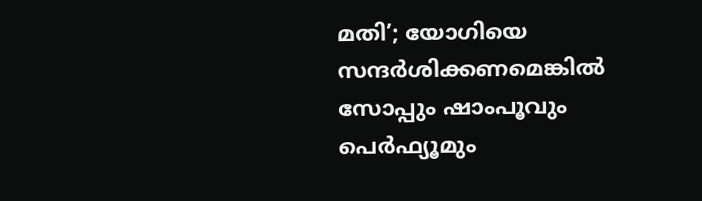മതി’; യോഗിയെ സന്ദര്‍ശിക്കണമെങ്കില്‍ സോപ്പും ഷാംപൂവും പെര്‍ഫ്യൂമും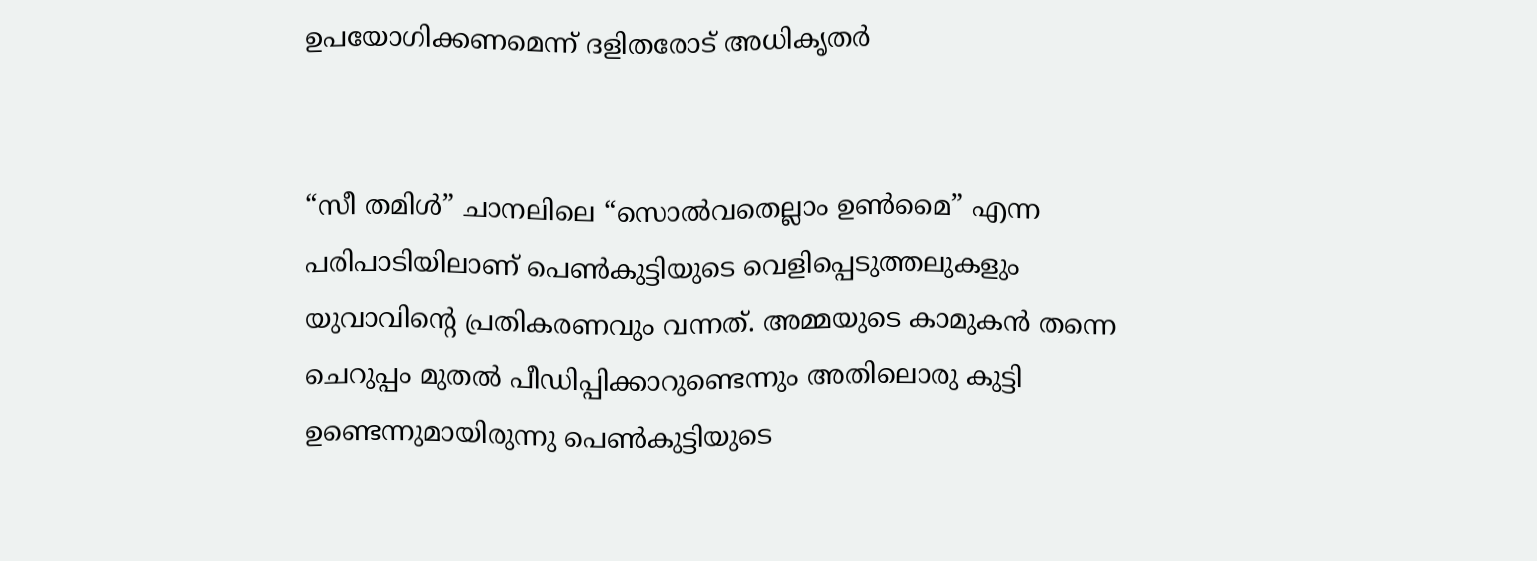ഉപയോഗിക്കണമെന്ന് ദളിതരോട് അധികൃതര്‍


“സീ തമിള്‍” ചാനലിലെ “സൊല്‍വതെല്ലാം ഉണ്‍മൈ” എന്ന പരിപാടിയിലാണ് പെണ്‍കുട്ടിയുടെ വെളിപ്പെടുത്തലുകളും യുവാവിന്റെ പ്രതികരണവും വന്നത്. അമ്മയുടെ കാമുകന്‍ തന്നെ ചെറുപ്പം മുതല്‍ പീഡിപ്പിക്കാറുണ്ടെന്നും അതിലൊരു കുട്ടി ഉണ്ടെന്നുമായിരുന്നു പെണ്‍കുട്ടിയുടെ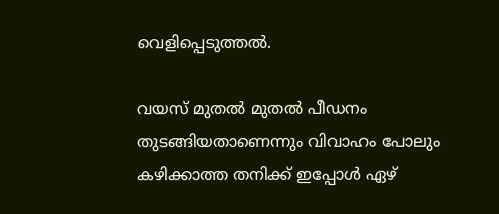വെളിപ്പെടുത്തല്‍.

വയസ് മുതല്‍ മുതല്‍ പീഡനം തുടങ്ങിയതാണെന്നും വിവാഹം പോലും കഴിക്കാത്ത തനിക്ക് ഇപ്പോള്‍ ഏഴ്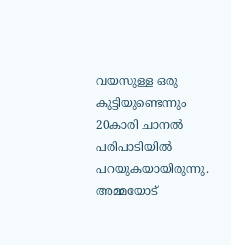വയസുള്ള ഒരു കുട്ടിയുണ്ടെന്നും 20കാരി ചാനല്‍ പരിപാടിയില്‍ പറയുകയായിരുന്നു. അമ്മയോട്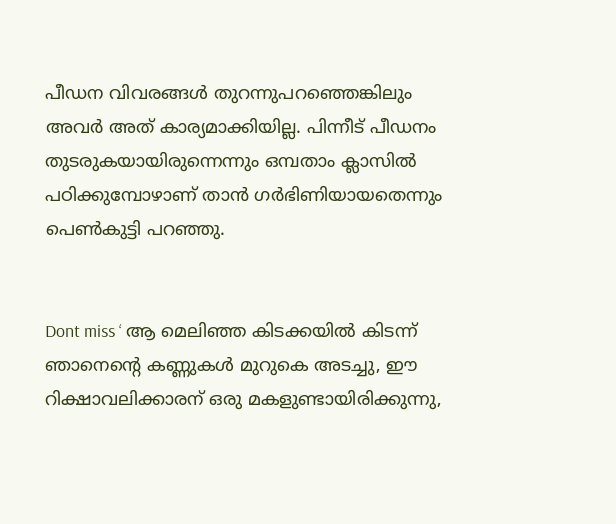പീഡന വിവരങ്ങള്‍ തുറന്നുപറഞ്ഞെങ്കിലും അവര്‍ അത് കാര്യമാക്കിയില്ല. പിന്നീട് പീഡനം തുടരുകയായിരുന്നെന്നും ഒമ്പതാം ക്ലാസില്‍ പഠിക്കുമ്പോഴാണ് താന്‍ ഗര്‍ഭിണിയായതെന്നും പെണ്‍കുട്ടി പറഞ്ഞു.


Dont miss ‘ ആ മെലിഞ്ഞ കിടക്കയില്‍ കിടന്ന് ഞാനെന്റെ കണ്ണുകള്‍ മുറുകെ അടച്ചു, ഈ റിക്ഷാവലിക്കാരന് ഒരു മകളുണ്ടായിരിക്കുന്നു,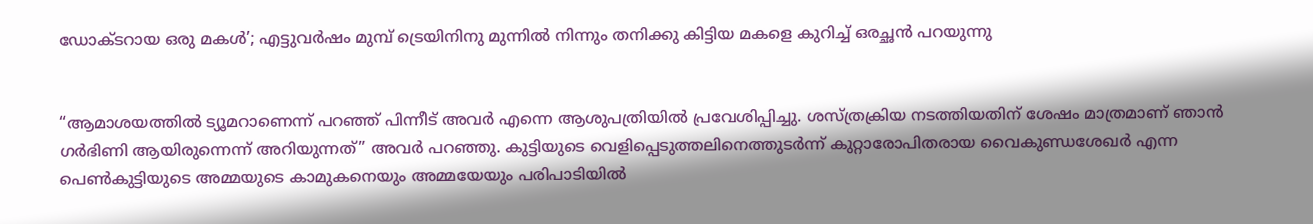ഡോക്ടറായ ഒരു മകള്‍’; എട്ടുവര്‍ഷം മുമ്പ് ട്രെയിനിനു മുന്നില്‍ നിന്നും തനിക്കു കിട്ടിയ മകളെ കുറിച്ച് ഒരച്ഛന്‍ പറയുന്നു


“ആമാശയത്തില്‍ ട്യൂമറാണെന്ന് പറഞ്ഞ് പിന്നീട് അവര്‍ എന്നെ ആശുപത്രിയില്‍ പ്രവേശിപ്പിച്ചു. ശസ്ത്രക്രിയ നടത്തിയതിന് ശേഷം മാത്രമാണ് ഞാന്‍ ഗര്‍ഭിണി ആയിരുന്നെന്ന് അറിയുന്നത്” അവര്‍ പറഞ്ഞു. കുട്ടിയുടെ വെളിപ്പെടുത്തലിനെത്തുടര്‍ന്ന് കുറ്റാരോപിതരായ വൈകുണ്ഡശേഖര്‍ എന്ന പെണ്‍കുട്ടിയുടെ അമ്മയുടെ കാമുകനെയും അമ്മയേയും പരിപാടിയില്‍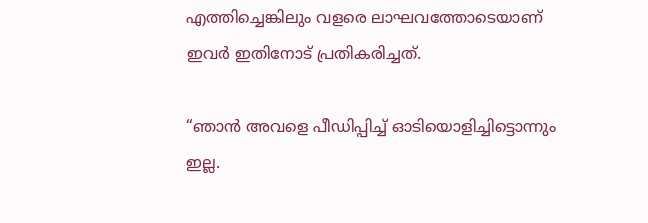എത്തിച്ചെങ്കിലും വളരെ ലാഘവത്തോടെയാണ് ഇവര്‍ ഇതിനോട് പ്രതികരിച്ചത്.

“ഞാന്‍ അവളെ പീഡിപ്പിച്ച് ഓടിയൊളിച്ചിട്ടൊന്നും ഇല്ല.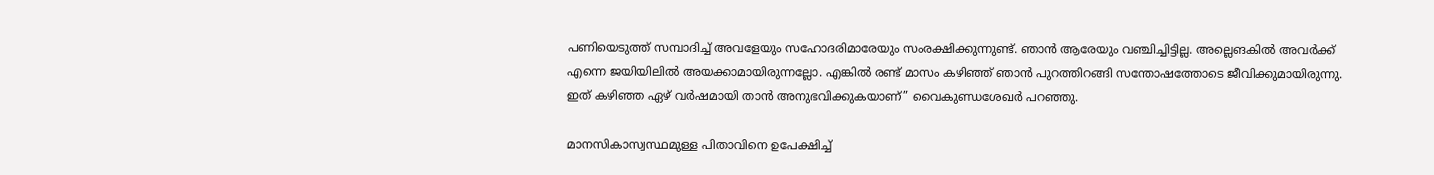പണിയെടുത്ത് സമ്പാദിച്ച് അവളേയും സഹോദരിമാരേയും സംരക്ഷിക്കുന്നുണ്ട്. ഞാന്‍ ആരേയും വഞ്ചിച്ചിട്ടില്ല. അല്ലെങകില്‍ അവര്‍ക്ക് എന്നെ ജയിയിലില്‍ അയക്കാമായിരുന്നല്ലോ. എങ്കില്‍ രണ്ട് മാസം കഴിഞ്ഞ് ഞാന്‍ പുറത്തിറങ്ങി സന്തോഷത്തോടെ ജീവിക്കുമായിരുന്നു. ഇത് കഴിഞ്ഞ ഏഴ് വര്‍ഷമായി താന്‍ അനുഭവിക്കുകയാണ്” വൈകുണ്ഡശേഖര്‍ പറഞ്ഞു.

മാനസികാസ്വസ്ഥമുള്ള പിതാവിനെ ഉപേക്ഷിച്ച്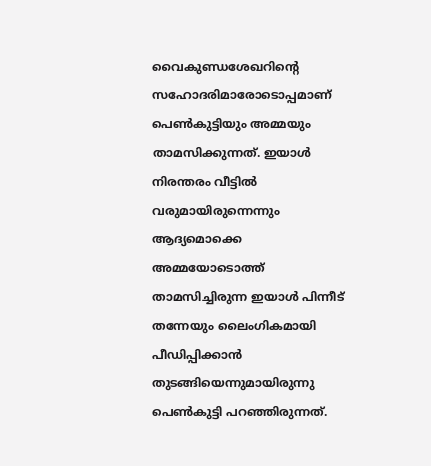വൈകുണ്ഡശേഖറിന്റെ സഹോദരിമാരോടൊപ്പമാണ് പെണ്‍കുട്ടിയും അമ്മയും താമസിക്കുന്നത്. ഇയാള്‍ നിരന്തരം വീട്ടില്‍ വരുമായിരുന്നെന്നും ആദ്യമൊക്കെ അമ്മയോടൊത്ത് താമസിച്ചിരുന്ന ഇയാള്‍ പിന്നീട് തന്നേയും ലൈംഗികമായി പീഡിപ്പിക്കാന്‍ തുടങ്ങിയെന്നുമായിരുന്നു പെണ്‍കുട്ടി പറഞ്ഞിരുന്നത്.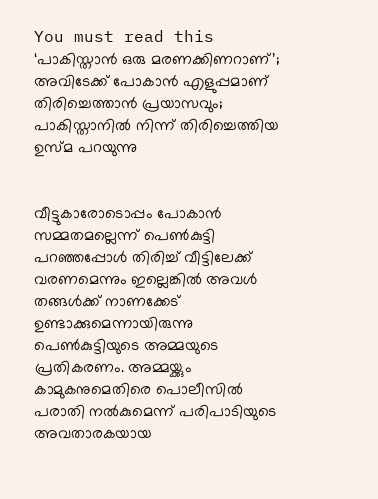You must read this ‘പാകിസ്താന്‍ ഒരു മരണക്കിണറാണ്’; അവിടേക്ക് പോകാന്‍ എളുപ്പമാണ് തിരിച്ചെത്താന്‍ പ്രയാസവും; പാകിസ്താനില്‍ നിന്ന് തിരിച്ചെത്തിയ ഉസ്മ പറയുന്നു


വീട്ടുകാരോടൊപ്പം പോകാന്‍ സമ്മതമല്ലെന്ന് പെണ്‍കുട്ടി പറഞ്ഞപ്പോള്‍ തിരിച്ച് വീട്ടിലേക്ക് വരണമെന്നും ഇല്ലെങ്കില്‍ അവള്‍ തങ്ങള്‍ക്ക് നാണക്കേട് ഉണ്ടാക്കുമെന്നായിരുന്നു പെണ്‍കുട്ടിയുടെ അമ്മയുടെ പ്രതികരണം. അമ്മയ്ക്കും കാമുകനുമെതിരെ പൊലീസില്‍ പരാതി നല്‍കുമെന്ന് പരിപാടിയുടെ അവതാരകയായ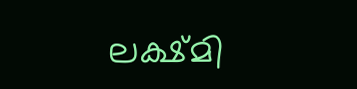ലക്ഷ്മി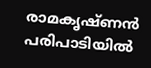രാമകൃഷ്ണന്‍ പരിപാടിയില്‍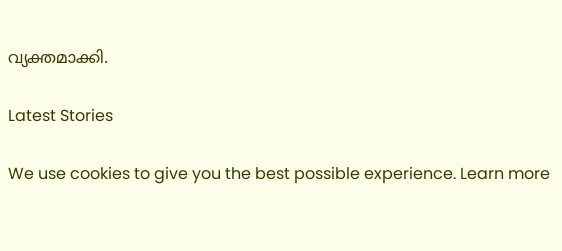വ്യക്തമാക്കി.

Latest Stories

We use cookies to give you the best possible experience. Learn more